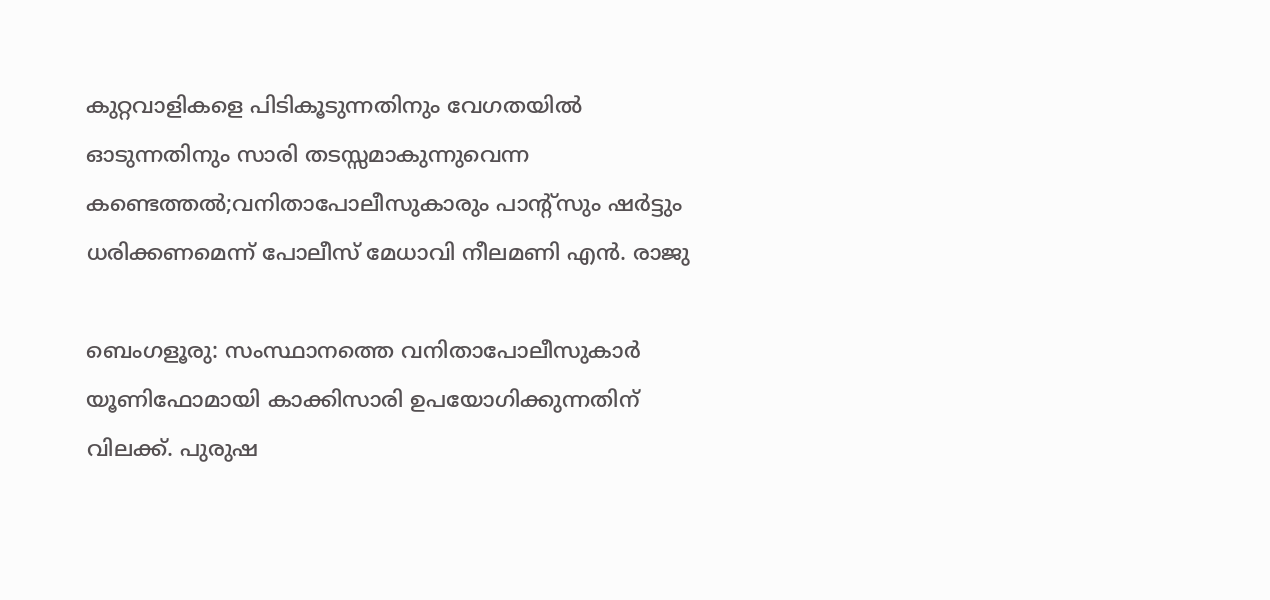കുറ്റവാളികളെ പിടികൂടുന്നതിനും വേഗതയിൽ ഓടുന്നതിനും സാരി തടസ്സമാകുന്നുവെന്ന കണ്ടെത്തല്‍;വനിതാപോലീസുകാരും പാന്റ്സും ഷർട്ടും ധരിക്കണമെന്ന് പോലീസ് മേധാവി നീലമണി എൻ. രാജു

ബെംഗളൂരു: സംസ്ഥാനത്തെ വനിതാപോലീസുകാർ യൂണിഫോമായി കാക്കിസാരി ഉപയോഗിക്കുന്നതിന് വിലക്ക്. പുരുഷ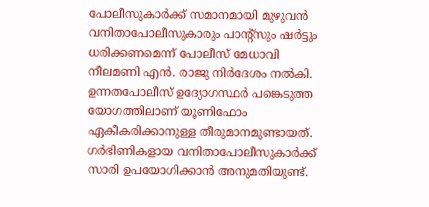പോലീസുകാർക്ക് സമാനമായി മുഴുവൻ വനിതാപോലീസുകാരും പാന്റ്സും ഷർട്ടും ധരിക്കണമെന്ന് പോലീസ് മേധാവി നീലമണി എൻ. രാജു നിർദേശം നൽകി. ഉന്നതപോലീസ് ഉദ്യോഗസ്ഥർ പങ്കെടുത്ത യോഗത്തിലാണ് യൂണിഫോം ഏകീകരിക്കാനുള്ള തീരുമാനമുണ്ടായത്. ഗർഭിണികളായ വനിതാപോലീസുകാർക്ക് സാരി ഉപയോഗിക്കാൻ അനുമതിയുണ്ട്.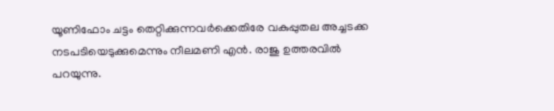യൂണിഫോം ചട്ടം തെറ്റിക്കുന്നവർക്കെതിരേ വകുപ്പുതല അച്ചടക്ക നടപടിയെടുക്കുമെന്നും നീലമണി എൻ. രാജു ഉത്തരവിൽ പറയുന്നു.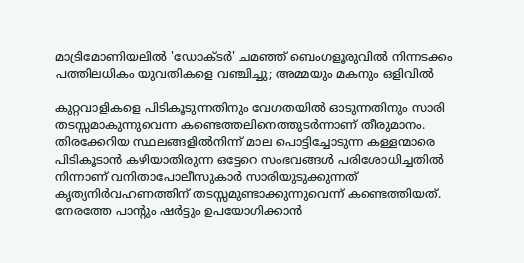മാട്രിമോണിയലിൽ 'ഡോക്ടർ' ചമഞ്ഞ് ബെംഗളൂരുവില്‍ നിന്നടക്കം പത്തിലധികം യുവതികളെ വഞ്ചിച്ചു; അമ്മയും മകനും ഒളിവിൽ

കുറ്റവാളികളെ പിടികൂടുന്നതിനും വേഗതയിൽ ഓടുന്നതിനും സാരി തടസ്സമാകുന്നുവെന്ന കണ്ടെത്തലിനെത്തുടർന്നാണ് തീരുമാനം. തിരക്കേറിയ സ്ഥലങ്ങളിൽനിന്ന് മാല പൊട്ടിച്ചോടുന്ന കള്ളന്മാരെ പിടികൂടാൻ കഴിയാതിരുന്ന ഒട്ടേറെ സംഭവങ്ങൾ പരിശോധിച്ചതിൽ നിന്നാണ് വനിതാപോലീസുകാർ സാരിയുടുക്കുന്നത് കൃത്യനിർവഹണത്തിന് തടസ്സമുണ്ടാക്കുന്നുവെന്ന് കണ്ടെത്തിയത്. നേരത്തേ പാന്റും ഷർട്ടും ഉപയോഗിക്കാൻ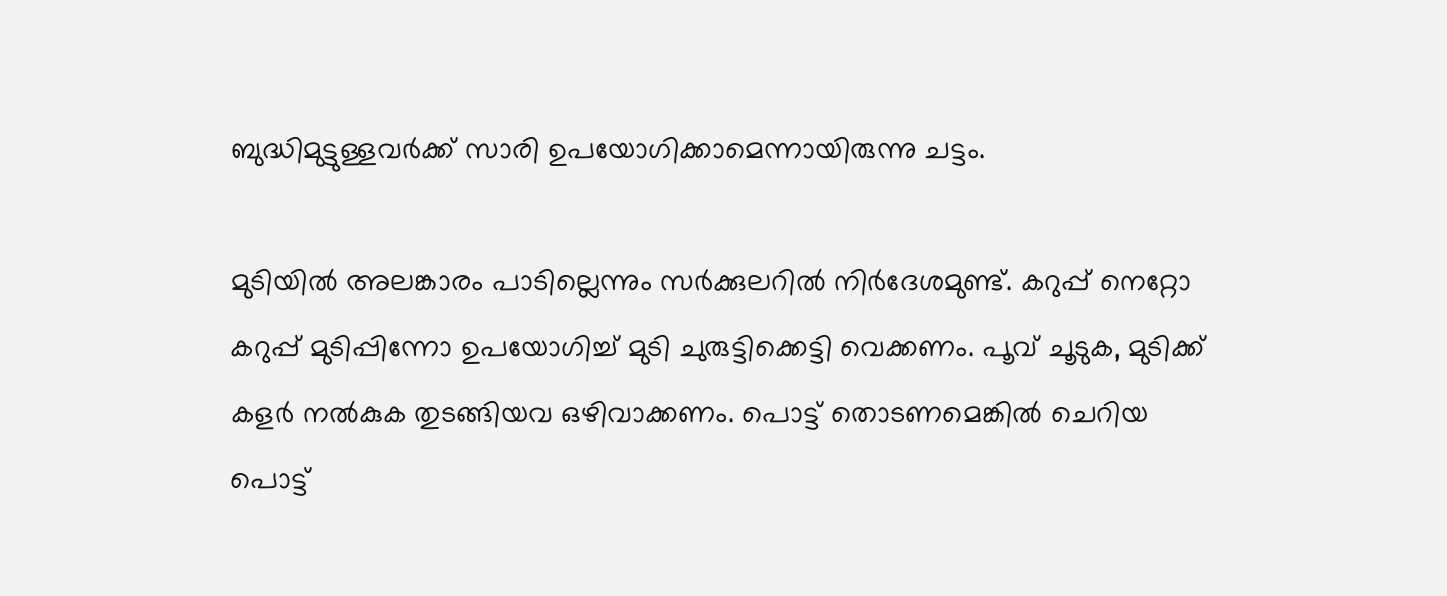ബുദ്ധിമുട്ടുള്ളവർക്ക് സാരി ഉപയോഗിക്കാമെന്നായിരുന്നു ചട്ടം.

മുടിയിൽ അലങ്കാരം പാടില്ലെന്നും സർക്കുലറിൽ നിർദേശമുണ്ട്. കറുപ്പ് നെറ്റോ കറുപ്പ് മുടിപ്പിന്നോ ഉപയോഗിച്ച് മുടി ചുരുട്ടിക്കെട്ടി വെക്കണം. പൂവ് ചൂടുക, മുടിക്ക് കളർ നൽകുക തുടങ്ങിയവ ഒഴിവാക്കണം. പൊട്ട് തൊടണമെങ്കിൽ ചെറിയ പൊട്ട്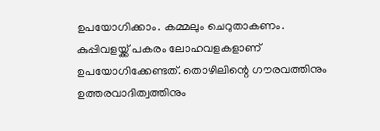ഉപയോഗിക്കാം. കമ്മലും ചെറുതാകണം. കുപ്പിവളയ്ക്ക് പകരം ലോഹവളകളാണ് ഉപയോഗിക്കേണ്ടത്. തൊഴിലിന്റെ ഗൗരവത്തിനും ഉത്തരവാദിത്വത്തിനും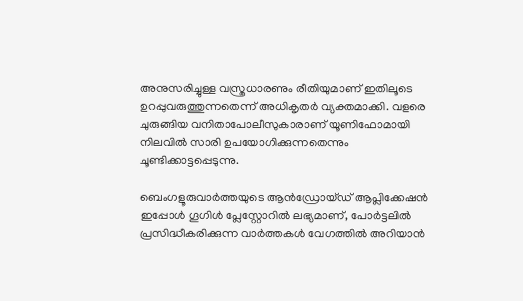അനുസരിച്ചുള്ള വസ്ത്രധാരണും രീതിയുമാണ് ഇതിലൂടെ ഉറപ്പുവരുത്തുന്നതെന്ന് അധികൃതർ വ്യക്തമാക്കി. വളരെ ചുരുങ്ങിയ വനിതാപോലീസുകാരാണ് യൂണിഫോമായി നിലവിൽ സാരി ഉപയോഗിക്കുന്നതെന്നും ചൂണ്ടിക്കാട്ടപ്പെടുന്നു.

ബെംഗളൂരുവാർത്തയുടെ ആൻഡ്രോയ്ഡ് ആപ്ലിക്കേഷൻ ഇപ്പോൾ ഗൂഗിൾ പ്ലേസ്റ്റോറിൽ ലഭ്യമാണ്, പോർട്ടലിൽ പ്രസിദ്ധീകരിക്കുന്ന വാർത്തകൾ വേഗത്തിൽ അറിയാൻ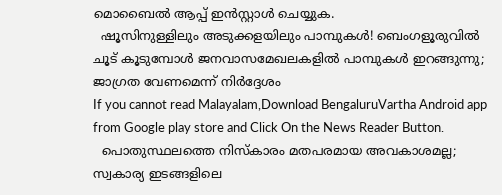മൊബൈൽ ആപ്പ് ഇൻസ്റ്റാൾ ചെയ്യുക.
  ഷൂസിനുള്ളിലും അടുക്കളയിലും പാമ്പുകൾ! ബെംഗളൂരുവിൽ ചൂട് കൂടുമ്പോൾ ജനവാസമേഖലകളിൽ പാമ്പുകൾ ഇറങ്ങുന്നു; ജാഗ്രത വേണമെന്ന് നിർദ്ദേശം
If you cannot read Malayalam,Download BengaluruVartha Android app from Google play store and Click On the News Reader Button.
  പൊതുസ്ഥലത്തെ നിസ്കാരം മതപരമായ അവകാശമല്ല; സ്വകാര്യ ഇടങ്ങളിലെ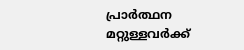പ്രാർത്ഥന മറ്റുള്ളവർക്ക്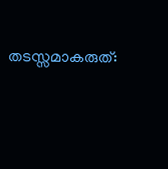തടസ്സമാകരുത്: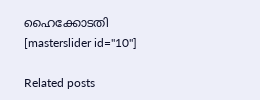ഹൈക്കോടതി
[masterslider id="10"]

Related posts